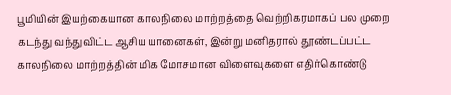பூமியின் இயற்கையான காலநிலை மாற்றத்தை வெற்றிகரமாகப் பல முறை கடந்து வந்துவிட்ட ஆசிய யானைகள், இன்று மனிதரால் தூண்டப்பட்ட காலநிலை மாற்றத்தின் மிக மோசமான விளைவுகளை எதிர்கொண்டு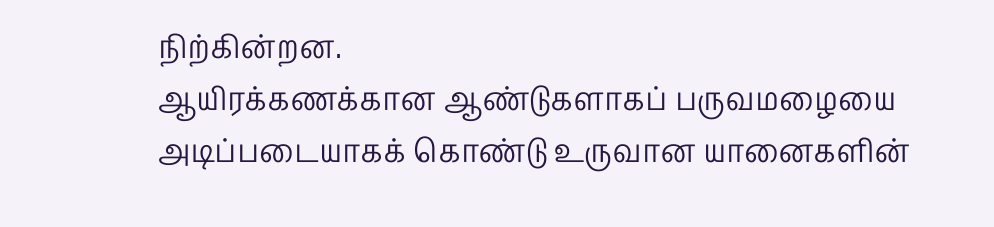நிற்கின்றன.
ஆயிரக்கணக்கான ஆண்டுகளாகப் பருவமழையை அடிப்படையாகக் கொண்டு உருவான யானைகளின்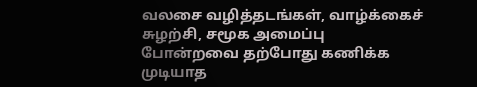வலசை வழித்தடங்கள், வாழ்க்கைச் சுழற்சி, சமூக அமைப்பு போன்றவை தற்போது கணிக்க முடியாத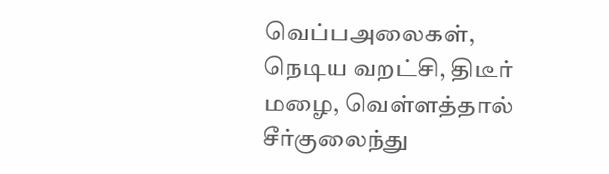வெப்பஅலைகள், நெடிய வறட்சி, திடீர் மழை, வெள்ளத்தால் சீர்குலைந்து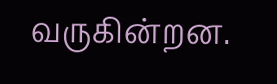வருகின்றன.